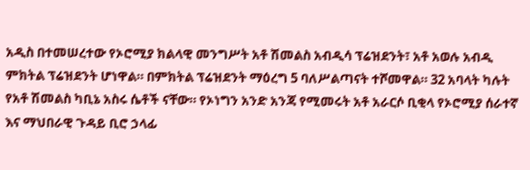አዲስ በተመሠረተው የኦሮሚያ ክልላዊ መንግሥት አቶ ሽመልስ አብዲሳ ፕሬዝደንት፣ አቶ አወሉ አብዲ ምክትል ፕሬዝደንት ሆነዋል። በምክትል ፕሬዝደንት ማዕረግ 5 ባለሥልጣናት ተሾመዋል። 32 አባላት ካሉት የአቶ ሽመልስ ካቢኔ አስሩ ሴቶች ናቸው። የኦነግን አንድ አንጃ የሚመሩት አቶ አራርሶ ቢቂላ የኦሮሚያ ሰራተኛ እና ማህበራዊ ጉዳይ ቢሮ ኃላፊ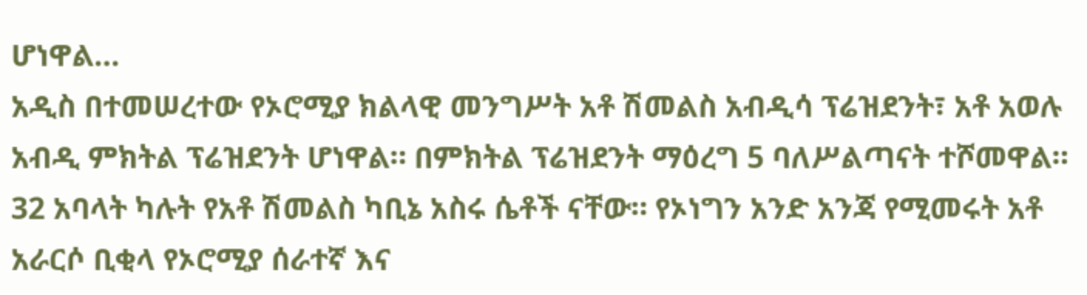ሆነዋል…
አዲስ በተመሠረተው የኦሮሚያ ክልላዊ መንግሥት አቶ ሽመልስ አብዲሳ ፕሬዝደንት፣ አቶ አወሉ አብዲ ምክትል ፕሬዝደንት ሆነዋል። በምክትል ፕሬዝደንት ማዕረግ 5 ባለሥልጣናት ተሾመዋል። 32 አባላት ካሉት የአቶ ሽመልስ ካቢኔ አስሩ ሴቶች ናቸው። የኦነግን አንድ አንጃ የሚመሩት አቶ አራርሶ ቢቂላ የኦሮሚያ ሰራተኛ እና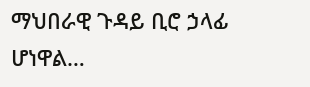ማህበራዊ ጉዳይ ቢሮ ኃላፊ ሆነዋል…